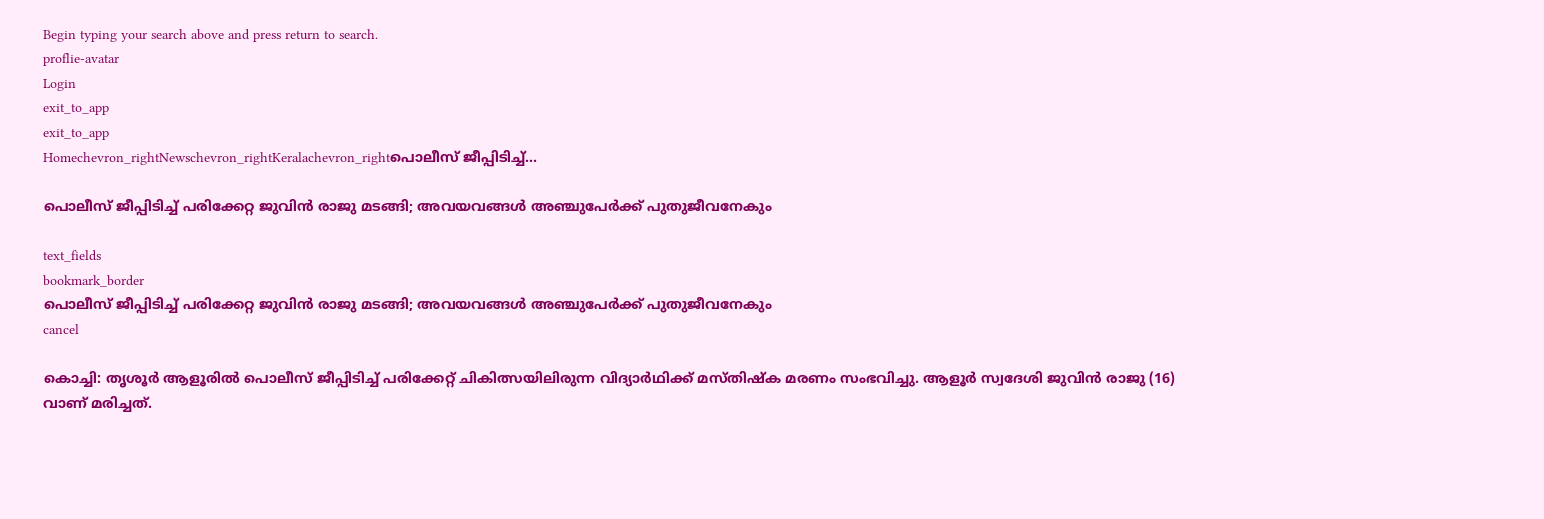Begin typing your search above and press return to search.
proflie-avatar
Login
exit_to_app
exit_to_app
Homechevron_rightNewschevron_rightKeralachevron_rightപൊലീസ് ജീപ്പിടിച്ച്...

പൊലീസ് ജീപ്പിടിച്ച് പരിക്കേറ്റ ജുവിൻ രാജു മടങ്ങി; അവയവങ്ങൾ അഞ്ചുപേർക്ക് പുതുജീവനേകും

text_fields
bookmark_border
പൊലീസ് ജീപ്പിടിച്ച് പരിക്കേറ്റ ജുവിൻ രാജു മടങ്ങി; അവയവങ്ങൾ അഞ്ചുപേർക്ക് പുതുജീവനേകും
cancel

കൊച്ചി: തൃശൂർ ആളൂരിൽ പൊലീസ് ജീപ്പിടിച്ച് പരിക്കേറ്റ് ചികിത്സയിലിരുന്ന വിദ്യാർഥിക്ക് മസ്തിഷ്‍ക മരണം സംഭവിച്ചു. ആളൂർ സ്വദേശി ജുവിൻ രാജു (16) വാണ് മരിച്ചത്.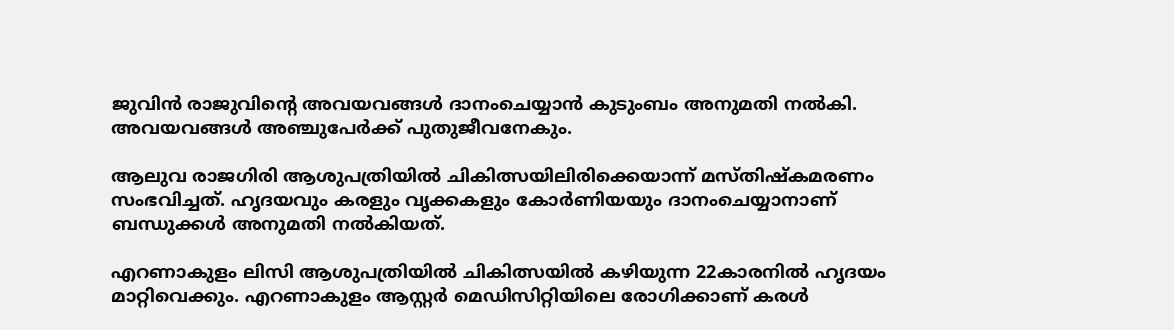ജുവിൻ രാജുവിന്റെ അവയവങ്ങൾ ദാനംചെയ്യാൻ കുടുംബം അനുമതി നൽകി. അവയവങ്ങൾ അഞ്ചുപേർക്ക് പുതുജീവനേകും.

ആലുവ രാജഗിരി ആശുപത്രിയിൽ ചികിത്സയിലിരിക്കെയാന്ന് മസ്തിഷ്‌കമരണം സംഭവിച്ചത്. ഹൃദയവും കരളും വൃക്കകളും കോർണിയയും ദാനംചെയ്യാനാണ് ബന്ധുക്കൾ അനുമതി നൽകിയത്.

എറണാകുളം ലിസി ആശുപത്രിയിൽ ചികിത്സയിൽ കഴിയുന്ന 22കാരനിൽ ഹൃദയം മാറ്റിവെക്കും. എറണാകുളം ആസ്റ്റർ മെഡിസിറ്റിയിലെ രോഗിക്കാണ് കരൾ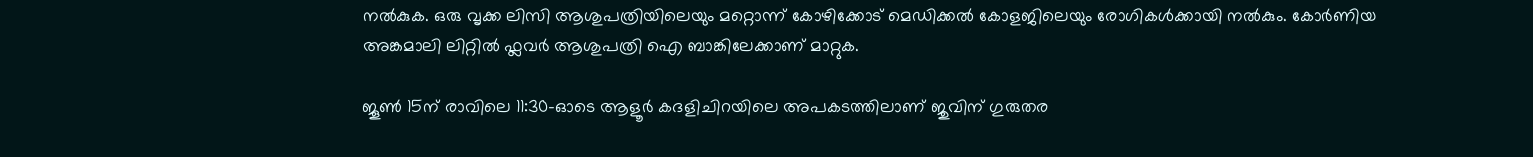നൽകുക. ഒരു വൃക്ക ലിസി ആശുപത്രിയിലെയും മറ്റൊന്ന് കോഴിക്കോട് മെഡിക്കൽ കോളജിലെയും രോഗികൾക്കായി നൽകും. കോർണിയ അങ്കമാലി ലിറ്റിൽ ഫ്ലവർ ആശുപത്രി ഐ ബാങ്കിലേക്കാണ് മാറ്റുക.

ജൂൺ 15ന് രാവിലെ 11:30-ഓടെ ആളൂർ കദളിചിറയിലെ അപകടത്തിലാണ് ജുവിന് ഗുരുതര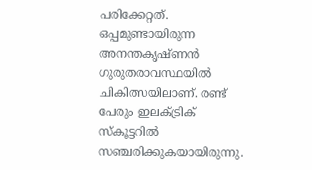പരിക്കേറ്റത്. ഒപ്പമുണ്ടായിരുന്ന അനന്തകൃഷ്ണൻ ഗുരുതരാവസ്ഥയിൽ ചികിത്സയിലാണ്. രണ്ട് പേരും ഇലക്ട്രിക് സ്കൂട്ടറിൽ സഞ്ചരിക്കുകയായിരുന്നു.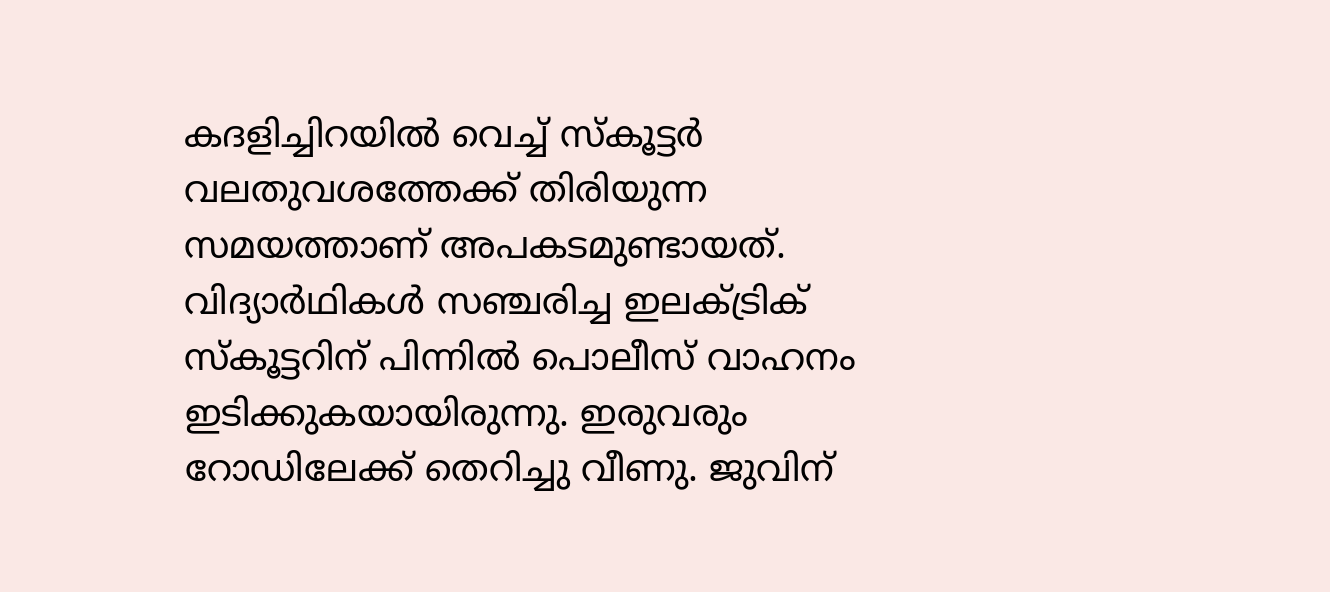കദളിച്ചിറയിൽ വെച്ച് സ്കൂട്ടർ വലതുവശത്തേക്ക് തിരിയുന്ന സമയത്താണ് അപകടമുണ്ടായത്. വിദ്യാർഥികൾ സഞ്ചരിച്ച ഇലക്ട്രിക് സ്കൂട്ടറിന് പിന്നിൽ പൊലീസ് വാഹനം ഇടിക്കുകയായിരുന്നു. ഇരുവരും റോഡിലേക്ക് തെറിച്ചു വീണു. ജുവിന്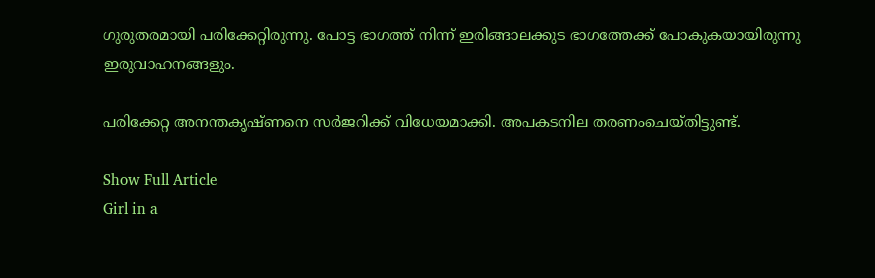ഗുരുതരമായി പരിക്കേറ്റിരുന്നു. പോട്ട ഭാഗത്ത് നിന്ന് ഇരിങ്ങാലക്കുട ഭാഗത്തേക്ക് പോകുകയായിരുന്നു ഇരുവാഹനങ്ങളും.

പരിക്കേറ്റ അനന്തകൃഷ്ണനെ സർജറിക്ക് വിധേയമാക്കി. അപകടനില തരണംചെയ്തിട്ടുണ്ട്.

Show Full Article
Girl in a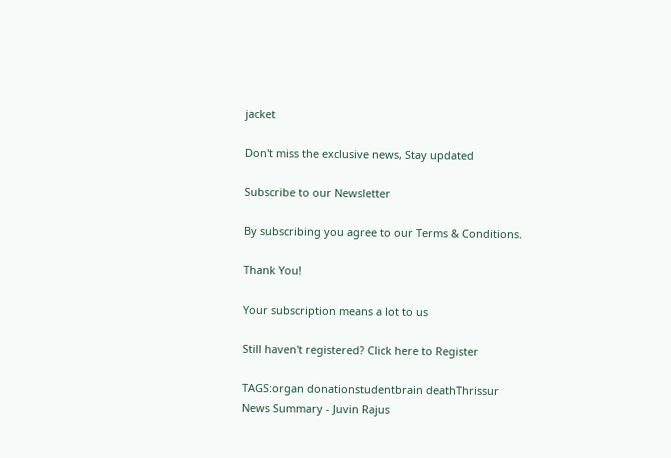jacket

Don't miss the exclusive news, Stay updated

Subscribe to our Newsletter

By subscribing you agree to our Terms & Conditions.

Thank You!

Your subscription means a lot to us

Still haven't registered? Click here to Register

TAGS:organ donationstudentbrain deathThrissur
News Summary - Juvin Rajus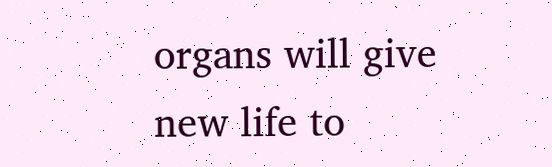organs will give new life to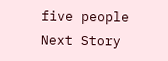five people
Next Story